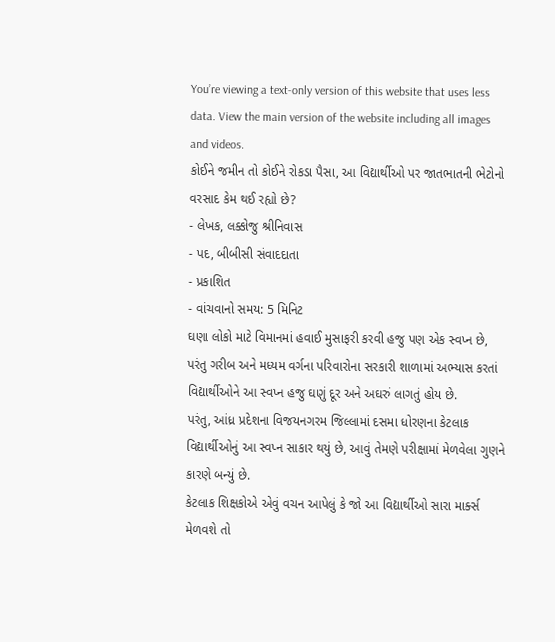You’re viewing a text-only version of this website that uses less data. View the main version of the website including all images and videos.
કોઈને જમીન તો કોઈને રોકડા પૈસા, આ વિદ્યાર્થીઓ પર જાતભાતની ભેટોનો વરસાદ કેમ થઈ રહ્યો છે?
- લેખક, લક્કોજુ શ્રીનિવાસ
- પદ, બીબીસી સંવાદદાતા
- પ્રકાશિત
- વાંચવાનો સમય: 5 મિનિટ
ઘણા લોકો માટે વિમાનમાં હવાઈ મુસાફરી કરવી હજુ પણ એક સ્વપ્ન છે, પરંતુ ગરીબ અને મધ્યમ વર્ગના પરિવારોના સરકારી શાળામાં અભ્યાસ કરતાં વિદ્યાર્થીઓને આ સ્વપ્ન હજુ ઘણું દૂર અને અઘરું લાગતું હોય છે.
પરંતુ, આંધ્ર પ્રદેશના વિજયનગરમ જિલ્લામાં દસમા ધોરણના કેટલાક વિદ્યાર્થીઓનું આ સ્વપ્ન સાકાર થયું છે, આવું તેમણે પરીક્ષામાં મેળવેલા ગુણને કારણે બન્યું છે.
કેટલાક શિક્ષકોએ એવું વચન આપેલું કે જો આ વિદ્યાર્થીઓ સારા માર્ક્સ મેળવશે તો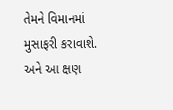તેમને વિમાનમાં મુસાફરી કરાવાશે. અને આ ક્ષણ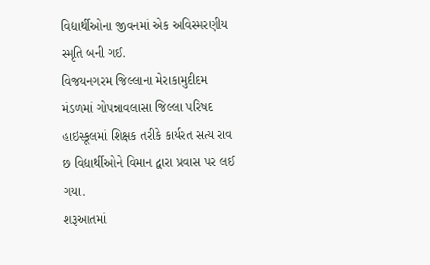વિદ્યાર્થીઓના જીવનમાં એક અવિસ્મરણીય સ્મૃતિ બની ગઈ.
વિજયનગરમ જિલ્લાના મેરાકામુદીદમ મંડળમાં ગોપન્નાવલાસા જિલ્લા પરિષદ હાઇસ્કૂલમાં શિક્ષક તરીકે કાર્યરત સત્ય રાવ છ વિદ્યાર્થીઓને વિમાન દ્વારા પ્રવાસ પર લઈ ગયા.
શરૂઆતમાં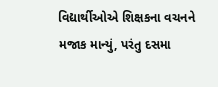વિદ્યાર્થીઓએ શિક્ષકના વચનને મજાક માન્યું, પરંતુ દસમા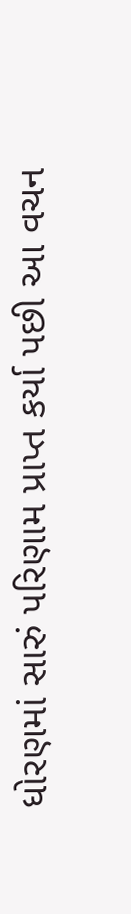ધોરણમાં સારું પરિણામ પ્રાપ્ત કર્યા પછી આ વચન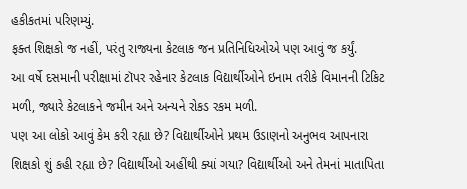હકીકતમાં પરિણમ્યું.
ફક્ત શિક્ષકો જ નહીં, પરંતુ રાજ્યના કેટલાક જન પ્રતિનિધિઓએ પણ આવું જ કર્યું.
આ વર્ષે દસમાની પરીક્ષામાં ટૉપર રહેનાર કેટલાક વિદ્યાર્થીઓને ઇનામ તરીકે વિમાનની ટિકિટ મળી, જ્યારે કેટલાકને જમીન અને અન્યને રોકડ રકમ મળી.
પણ આ લોકો આવું કેમ કરી રહ્યા છે? વિદ્યાર્થીઓને પ્રથમ ઉડાણનો અનુભવ આપનારા શિક્ષકો શું કહી રહ્યા છે? વિદ્યાર્થીઓ અહીંથી ક્યાં ગયા? વિદ્યાર્થીઓ અને તેમનાં માતાપિતા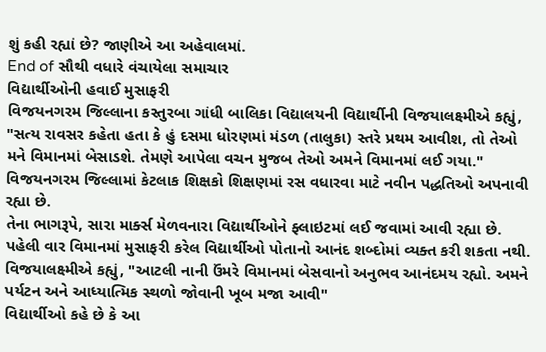શું કહી રહ્યાં છે? જાણીએ આ અહેવાલમાં.
End of સૌથી વધારે વંચાયેલા સમાચાર
વિદ્યાર્થીઓની હવાઈ મુસાફરી
વિજયનગરમ જિલ્લાના કસ્તુરબા ગાંધી બાલિકા વિદ્યાલયની વિદ્યાર્થીની વિજયાલક્ષ્મીએ કહ્યું, "સત્ય રાવસર કહેતા હતા કે હું દસમા ધોરણમાં મંડળ (તાલુકા) સ્તરે પ્રથમ આવીશ, તો તેઓ મને વિમાનમાં બેસાડશે. તેમણે આપેલા વચન મુજબ તેઓ અમને વિમાનમાં લઈ ગયા."
વિજયનગરમ જિલ્લામાં કેટલાક શિક્ષકો શિક્ષણમાં રસ વધારવા માટે નવીન પદ્ધતિઓ અપનાવી રહ્યા છે.
તેના ભાગરૂપે, સારા માર્ક્સ મેળવનારા વિદ્યાર્થીઓને ફ્લાઇટમાં લઈ જવામાં આવી રહ્યા છે. પહેલી વાર વિમાનમાં મુસાફરી કરેલ વિદ્યાર્થીઓ પોતાનો આનંદ શબ્દોમાં વ્યક્ત કરી શકતા નથી.
વિજયાલક્ષ્મીએ કહ્યું, "આટલી નાની ઉંમરે વિમાનમાં બેસવાનો અનુભવ આનંદમય રહ્યો. અમને પર્યટન અને આધ્યાત્મિક સ્થળો જોવાની ખૂબ મજા આવી"
વિદ્યાર્થીઓ કહે છે કે આ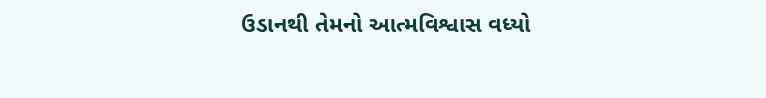ઉડાનથી તેમનો આત્મવિશ્વાસ વધ્યો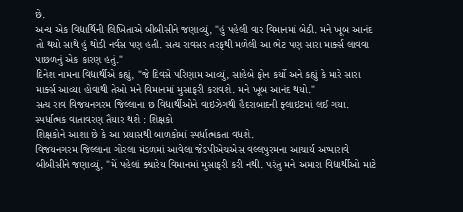છે.
અન્ય એક વિદ્યાર્થિની લિખિતાએ બીબીસીને જણાવ્યું, "હું પહેલી વાર વિમાનમાં બેઠી. મને ખૂબ આનંદ તો થયો સાથે હું થોડી નર્વસ પણ હતી. સત્ય રાવસર તરફથી મળેલી આ ભેટ પણ સારા માર્ક્સ લાવવા પાછળનું એક કારણ હતું."
દિનેશ નામના વિદ્યાર્થીએ કહ્યું, "જે દિવસે પરિણામ આવ્યું, સાહેબે ફોન કર્યો અને કહ્યું કે મારે સારા માર્ક્સ આવ્યા હોવાથી તેઓ મને વિમાનમાં મુસાફરી કરાવશે. મને ખૂબ આનંદ થયો."
સત્ય રાવ વિજયનગરમ જિલ્લાના છ વિદ્યાર્થીઓને વાઇઝેગથી હૈદરાબાદની ફ્લાઇટમાં લઈ ગયા.
સ્પર્ધાત્મક વાતાવરણ તૈયાર થશે : શિક્ષકો
શિક્ષકોને આશા છે કે આ પ્રયાસથી બાળકોમાં સ્પર્ધાત્મકતા વધશે.
વિજયનગરમ જિલ્લાના ગોરલા મંડળમાં આવેલા જેડપીએચએસ વલ્લપુરમના આચાર્ય અપ્પારાવે બીબીસીને જણાવ્યું, "મેં પહેલાં ક્યારેય વિમાનમાં મુસાફરી કરી નથી. પરંતુ મને અમારા વિદ્યાર્થીઓ માટે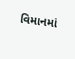વિમાનમાં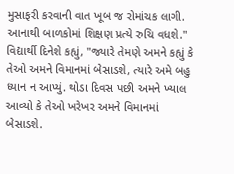મુસાફરી કરવાની વાત ખૂબ જ રોમાંચક લાગી. આનાથી બાળકોમાં શિક્ષણ પ્રત્યે રુચિ વધશે."
વિદ્યાર્થી દિનેશે કહ્યું, "જ્યારે તેમણે અમને કહ્યું કે તેઓ અમને વિમાનમાં બેસાડશે, ત્યારે અમે બહુ ધ્યાન ન આપ્યું. થોડા દિવસ પછી અમને ખ્યાલ આવ્યો કે તેઓ ખરેખર અમને વિમાનમાં બેસાડશે.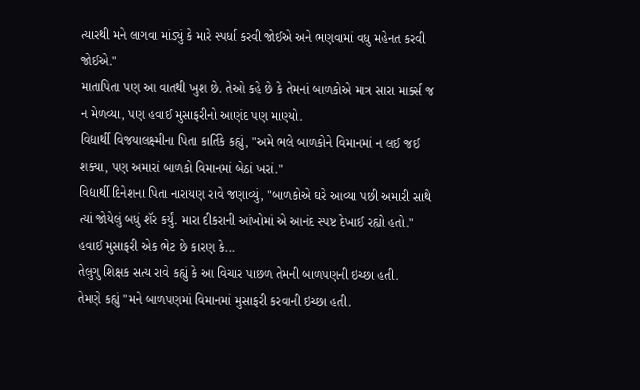ત્યારથી મને લાગવા માંડ્યું કે મારે સ્પર્ધા કરવી જોઈએ અને ભણવામાં વધુ મહેનત કરવી જોઈએ."
માતાપિતા પણ આ વાતથી ખુશ છે. તેઓ કહે છે કે તેમનાં બાળકોએ માત્ર સારા માર્ક્સ જ ન મેળવ્યા, પણ હવાઈ મુસાફરીનો આણંદ પણ માણ્યો.
વિદ્યાર્થી વિજયાલક્ષ્મીના પિતા કાર્તિકે કહ્યું, "અમે ભલે બાળકોને વિમાનમાં ન લઈ જઈ શક્યા, પણ અમારાં બાળકો વિમાનમાં બેઠાં ખરાં."
વિદ્યાર્થી દિનેશના પિતા નારાયણ રાવે જણાવ્યું, "બાળકોએ ઘરે આવ્યા પછી અમારી સાથે ત્યાં જોયેલું બધું શૅર કર્યું. મારા દીકરાની આંખોમાં એ આનંદ સ્પષ્ટ દેખાઈ રહ્યો હતો."
હવાઈ મુસાફરી એક ભેટ છે કારણ કે...
તેલુગુ શિક્ષક સત્ય રાવે કહ્યું કે આ વિચાર પાછળ તેમની બાળપણની ઇચ્છા હતી.
તેમણે કહ્યું "મને બાળપણમાં વિમાનમાં મુસાફરી કરવાની ઇચ્છા હતી.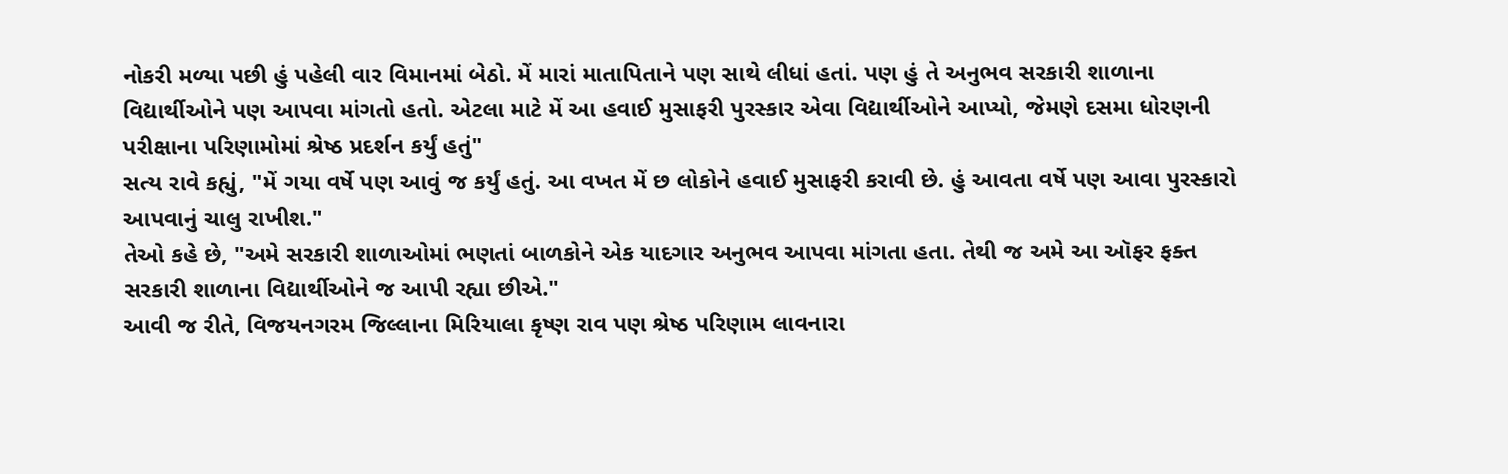નોકરી મળ્યા પછી હું પહેલી વાર વિમાનમાં બેઠો. મેં મારાં માતાપિતાને પણ સાથે લીધાં હતાં. પણ હું તે અનુભવ સરકારી શાળાના વિદ્યાર્થીઓને પણ આપવા માંગતો હતો. એટલા માટે મેં આ હવાઈ મુસાફરી પુરસ્કાર એવા વિદ્યાર્થીઓને આપ્યો, જેમણે દસમા ધોરણની પરીક્ષાના પરિણામોમાં શ્રેષ્ઠ પ્રદર્શન કર્યું હતું"
સત્ય રાવે કહ્યું, "મેં ગયા વર્ષે પણ આવું જ કર્યું હતું. આ વખત મેં છ લોકોને હવાઈ મુસાફરી કરાવી છે. હું આવતા વર્ષે પણ આવા પુરસ્કારો આપવાનું ચાલુ રાખીશ."
તેઓ કહે છે, "અમે સરકારી શાળાઓમાં ભણતાં બાળકોને એક યાદગાર અનુભવ આપવા માંગતા હતા. તેથી જ અમે આ ઑફર ફક્ત સરકારી શાળાના વિદ્યાર્થીઓને જ આપી રહ્યા છીએ."
આવી જ રીતે, વિજયનગરમ જિલ્લાના મિરિયાલા કૃષ્ણ રાવ પણ શ્રેષ્ઠ પરિણામ લાવનારા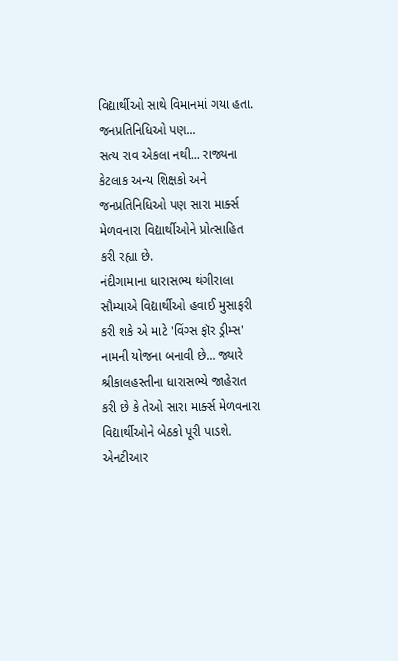વિદ્યાર્થીઓ સાથે વિમાનમાં ગયા હતા.
જનપ્રતિનિધિઓ પણ...
સત્ય રાવ એકલા નથી... રાજ્યના કેટલાક અન્ય શિક્ષકો અને જનપ્રતિનિધિઓ પણ સારા માર્ક્સ મેળવનારા વિદ્યાર્થીઓને પ્રોત્સાહિત કરી રહ્યા છે.
નંદીગામાના ધારાસભ્ય થંગીરાલા સૌમ્યાએ વિદ્યાર્થીઓ હવાઈ મુસાફરી કરી શકે એ માટે 'વિંગ્સ ફૉર ડ્રીમ્સ' નામની યોજના બનાવી છે... જ્યારે શ્રીકાલહસ્તીના ધારાસભ્યે જાહેરાત કરી છે કે તેઓ સારા માર્ક્સ મેળવનારા વિદ્યાર્થીઓને બેઠકો પૂરી પાડશે.
એનટીઆર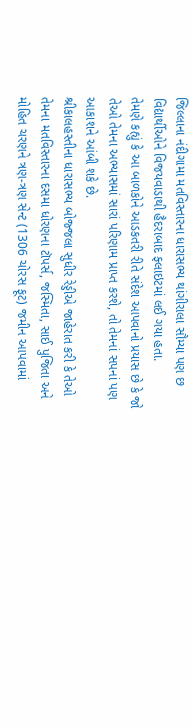જિલ્લાના નંદીગામા મતવિસ્તારના ધારાસભ્ય થાંગીરાલા સૌમ્યા પણ છ વિદ્યાર્થીઓને વિજયવાડાથી હૈદરાબાદ ફ્લાઇટમાં લઈ ગયા હતા.
તેમણે કહ્યું કે આ બાળકોને આડકતરી રીતે સંદેશ આપવાનો પ્રયાસ છે કે જો તેઓ તેમના અભ્યાસમાં સારાં પરિણામ પ્રાપ્ત કરશે, તો તેમનાં સપનાં પણ આકાશને આંબી શકે છે.
શ્રીકાલહસ્તીના ધારાસભ્ય બોજ્જલા સુધીર રેડ્ડીએ જાહેરાત કરી કે તેઓ તેમના મતવિસ્તારના દસમા ધોરણના ટૉપર્સ, જસ્મિતા, સાઈ પુજિતા અને મોહિત ચરણને ત્રણ-ત્રણ સેન્ટ (1306 ચોરસ ફૂટ) જમીન આપવામાં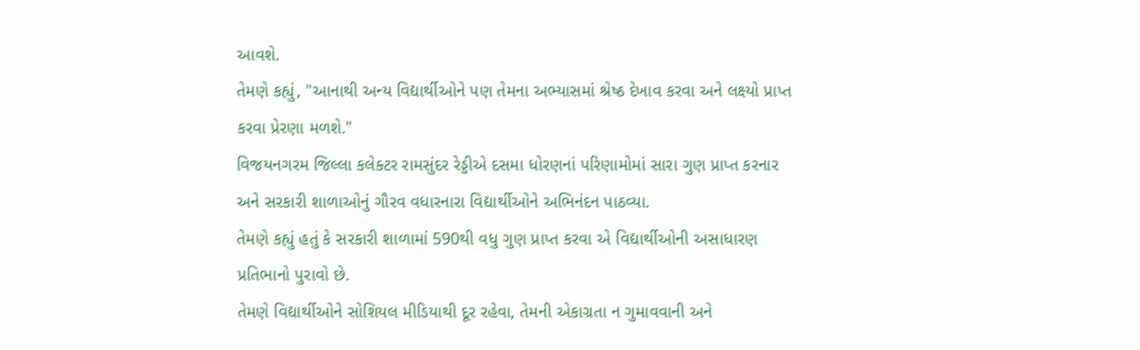આવશે.
તેમણે કહ્યું, "આનાથી અન્ય વિદ્યાર્થીઓને પણ તેમના અભ્યાસમાં શ્રેષ્ઠ દેખાવ કરવા અને લક્ષ્યો પ્રાપ્ત કરવા પ્રેરણા મળશે."
વિજયનગરમ જિલ્લા કલેક્ટર રામસુંદર રેડ્ડીએ દસમા ધોરણનાં પરિણામોમાં સારા ગુણ પ્રાપ્ત કરનાર અને સરકારી શાળાઓનું ગૌરવ વધારનારા વિદ્યાર્થીઓને અભિનંદન પાઠવ્યા.
તેમણે કહ્યું હતું કે સરકારી શાળામાં 590થી વધુ ગુણ પ્રાપ્ત કરવા એ વિદ્યાર્થીઓની અસાધારણ પ્રતિભાનો પુરાવો છે.
તેમણે વિદ્યાર્થીઓને સોશિયલ મીડિયાથી દૂર રહેવા, તેમની એકાગ્રતા ન ગુમાવવાની અને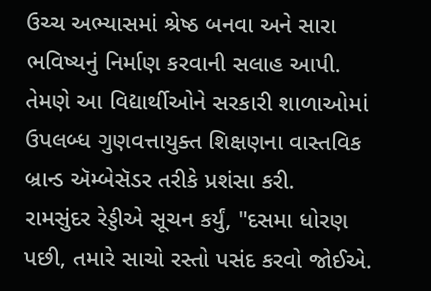ઉચ્ચ અભ્યાસમાં શ્રેષ્ઠ બનવા અને સારા ભવિષ્યનું નિર્માણ કરવાની સલાહ આપી. તેમણે આ વિદ્યાર્થીઓને સરકારી શાળાઓમાં ઉપલબ્ધ ગુણવત્તાયુક્ત શિક્ષણના વાસ્તવિક બ્રાન્ડ ઍમ્બેસૅડર તરીકે પ્રશંસા કરી.
રામસુંદર રેડ્ડીએ સૂચન કર્યું, "દસમા ધોરણ પછી, તમારે સાચો રસ્તો પસંદ કરવો જોઈએ.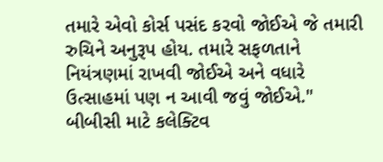તમારે એવો કોર્સ પસંદ કરવો જોઈએ જે તમારી રુચિને અનુરૂપ હોય. તમારે સફળતાને નિયંત્રણમાં રાખવી જોઈએ અને વધારે ઉત્સાહમાં પણ ન આવી જવું જોઈએ."
બીબીસી માટે કલેક્ટિવ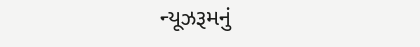ન્યૂઝરૂમનું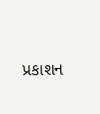પ્રકાશન